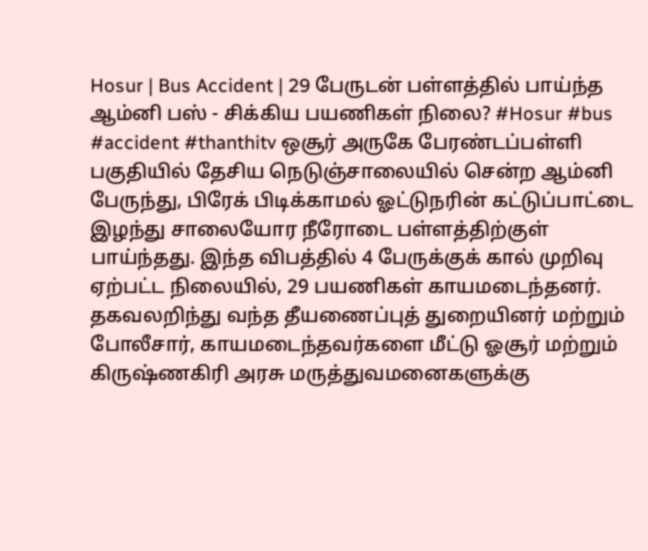Hosur | Bus Accident | 29 பேருடன் பள்ளத்தில் பாய்ந்த ஆம்னி பஸ் - சிக்கிய பயணிகள் நிலை? #Hosur #bus #accident #thanthitv ஒசூர் அருகே பேரண்டப்பள்ளி பகுதியில் தேசிய நெடுஞ்சாலையில் சென்ற ஆம்னி பேருந்து, பிரேக் பிடிக்காமல் ஓட்டுநரின் கட்டுப்பாட்டை இழந்து சாலையோர நீரோடை பள்ளத்திற்குள் பாய்ந்தது. இந்த விபத்தில் 4 பேருக்குக் கால் முறிவு ஏற்பட்ட நிலையில், 29 பயணிகள் காயமடைந்தனர். தகவலறிந்து வந்த தீயணைப்புத் துறையினர் மற்றும் போலீசார், காயமடைந்தவர்களை மீட்டு ஓசூர் மற்றும் கிருஷ்ணகிரி அரசு மருத்துவமனைகளுக்கு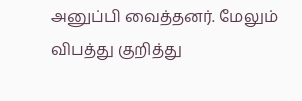அனுப்பி வைத்தனர். மேலும் விபத்து குறித்து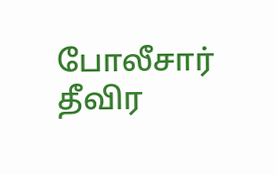போலீசார் தீவிர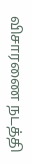விசாரணை நடத்தி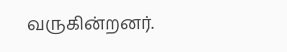வருகின்றனர்.